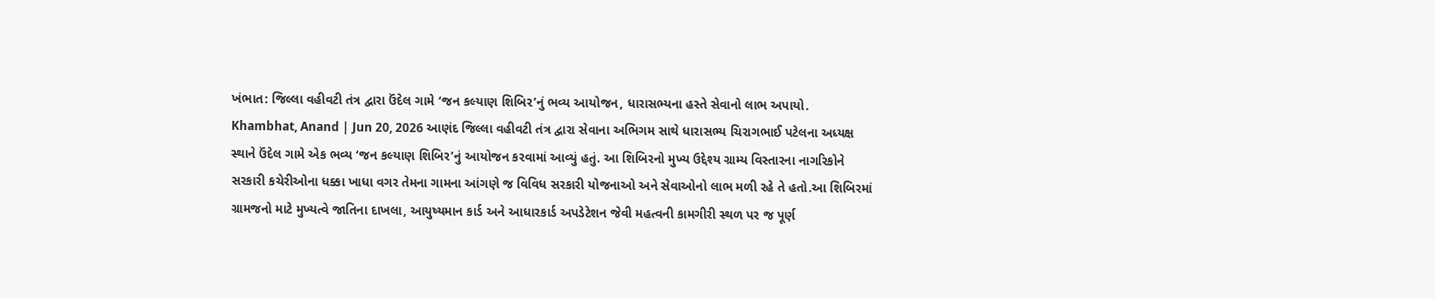ખંભાત: જિલ્લા વહીવટી તંત્ર દ્વારા ઉંદેલ ગામે ‘જન કલ્યાણ શિબિર’નું ભવ્ય આયોજન, ધારાસભ્યના હસ્તે સેવાનો લાભ અપાયો.
Khambhat, Anand | Jun 20, 2026 આણંદ જિલ્લા વહીવટી તંત્ર દ્વારા સેવાના અભિગમ સાથે ધારાસભ્ય ચિરાગભાઈ પટેલના અધ્યક્ષ સ્થાને ઉંદેલ ગામે એક ભવ્ય ‘જન કલ્યાણ શિબિર’નું આયોજન કરવામાં આવ્યું હતું. આ શિબિરનો મુખ્ય ઉદ્દેશ્ય ગ્રામ્ય વિસ્તારના નાગરિકોને સરકારી કચેરીઓના ધક્કા ખાધા વગર તેમના ગામના આંગણે જ વિવિધ સરકારી યોજનાઓ અને સેવાઓનો લાભ મળી રહે તે હતો.આ શિબિરમાં ગ્રામજનો માટે મુખ્યત્વે જાતિના દાખલા, આયુષ્યમાન કાર્ડ અને આધારકાર્ડ અપડેટેશન જેવી મહત્વની કામગીરી સ્થળ પર જ પૂર્ણ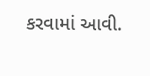કરવામાં આવી.